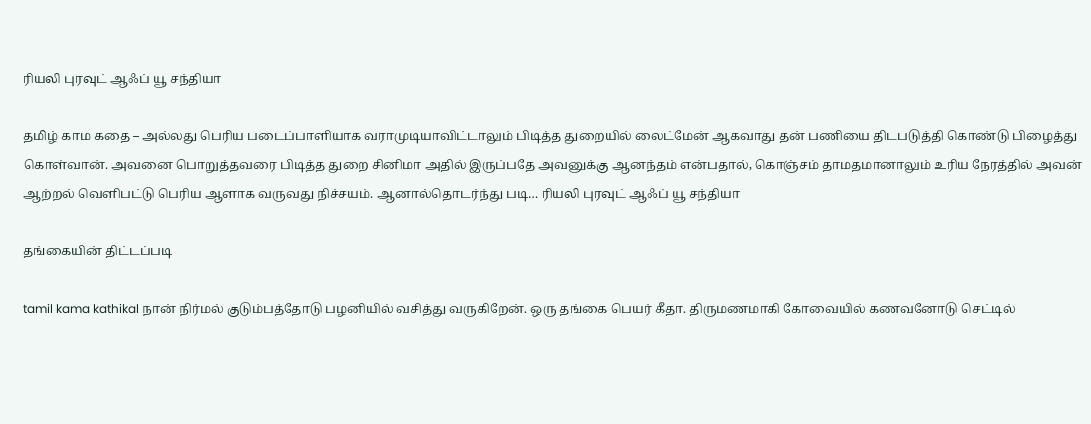ரியலி புரவுட் ஆஃப் யூ சந்தியா

தமிழ் காம கதை – அல்லது பெரிய படைப்பாளியாக வராமுடியாவிட்டாலும் பிடித்த துறையில் லைட்மேன் ஆகவாது தன் பணியை திடபடுத்தி கொண்டு பிழைத்து கொள்வான். அவனை பொறுத்தவரை பிடித்த துறை சினிமா அதில் இருப்பதே அவனுக்கு ஆனந்தம் என்பதால், கொஞ்சம் தாமதமானாலும் உரிய நேரத்தில் அவன் ஆற்றல் வெளிபட்டு பெரிய ஆளாக வருவது நிச்சயம். ஆனால்தொடர்ந்து படி… ரியலி புரவுட் ஆஃப் யூ சந்தியா

தங்கையின் திட்டப்படி

tamil kama kathikal நான் நிர்மல் குடும்பத்தோடு பழனியில் வசித்து வருகிறேன். ஒரு தங்கை பெயர் கீதா. திருமணமாகி கோவையில் கணவனோடு செட்டில்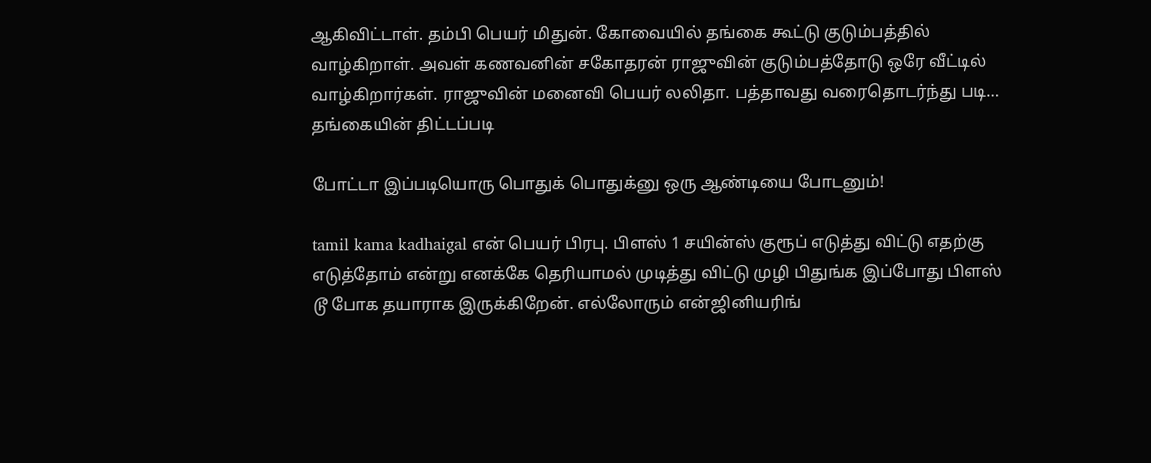ஆகிவிட்டாள். தம்பி பெயர் மிதுன். கோவையில் தங்கை கூட்டு குடும்பத்தில் வாழ்கிறாள். அவள் கணவனின் சகோதரன் ராஜுவின் குடும்பத்தோடு ஒரே வீட்டில் வாழ்கிறார்கள். ராஜுவின் மனைவி பெயர் லலிதா. பத்தாவது வரைதொடர்ந்து படி… தங்கையின் திட்டப்படி

போட்டா இப்படியொரு பொதுக் பொதுக்னு ஒரு ஆண்டியை போடனும்!

tamil kama kadhaigal என் பெயர் பிரபு. பிளஸ் 1 சயின்ஸ் குரூப் எடுத்து விட்டு எதற்கு எடுத்தோம் என்று எனக்கே தெரியாமல் முடித்து விட்டு முழி பிதுங்க இப்போது பிளஸ் டூ போக தயாராக இருக்கிறேன். எல்லோரும் என்ஜினியரிங்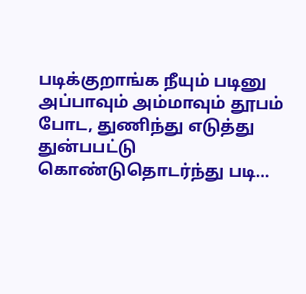படிக்குறாங்க நீயும் படினு அப்பாவும் அம்மாவும் தூபம் போட, துணிந்து எடுத்து துன்பபட்டு கொண்டுதொடர்ந்து படி…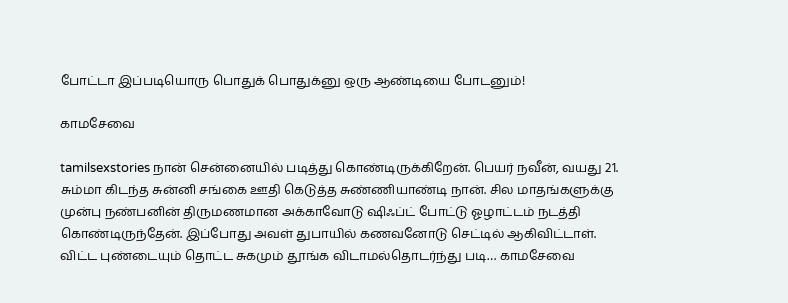போட்டா இப்படியொரு பொதுக் பொதுக்னு ஒரு ஆண்டியை போடனும்!

காமசேவை

tamilsexstories நான் சென்னையில் படித்து கொண்டிருக்கிறேன். பெயர் நவீன், வயது 21. சும்மா கிடந்த சுன்னி சங்கை ஊதி கெடுத்த சுண்ணியாண்டி நான். சில மாதங்களுக்கு முன்பு நண்பனின் திருமணமான அக்காவோடு ஷிஃப்ட் போட்டு ஓழாட்டம் நடத்தி கொண்டிருந்தேன். இப்போது அவள் துபாயில் கணவனோடு செட்டில் ஆகிவிட்டாள். விட்ட புண்டையும் தொட்ட சுகமும் தூங்க விடாமல்தொடர்ந்து படி… காமசேவை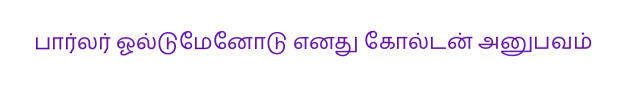பார்லர் ஓல்டுமேனோடு எனது கோல்டன் அனுபவம்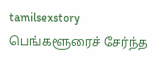tamilsexstory பெங்களூரைச் சேர்ந்த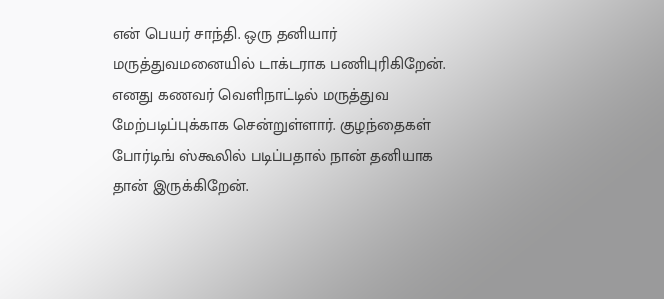என் பெயர் சாந்தி. ஒரு தனியார் மருத்துவமனையில் டாக்டராக பணிபுரிகிறேன். எனது கணவர் வெளிநாட்டில் மருத்துவ மேற்படிப்புக்காக சென்றுள்ளார். குழந்தைகள் போர்டிங் ஸ்கூலில் படிப்பதால் நான் தனியாக தான் இருக்கிறேன்.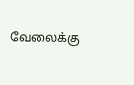வேலைக்கு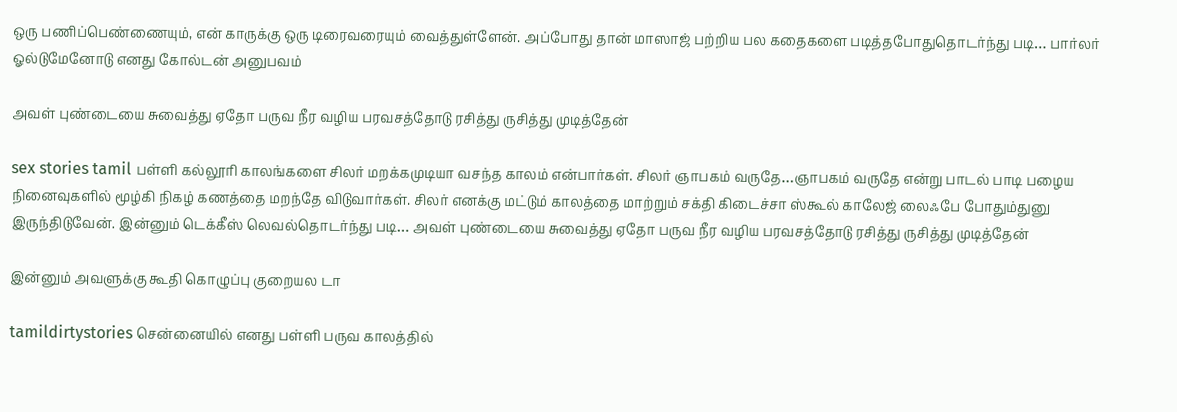ஒரு பணிப்பெண்ணையும், என் காருக்கு ஒரு டிரைவரையும் வைத்துள்ளேன். அப்போது தான் மாஸாஜ் பற்றிய பல கதைகளை படித்தபோதுதொடர்ந்து படி… பார்லர் ஓல்டுமேனோடு எனது கோல்டன் அனுபவம்

அவள் புண்டையை சுவைத்து ஏதோ பருவ நீர வழிய பரவசத்தோடு ரசித்து ருசித்து முடித்தேன்

sex stories tamil பள்ளி கல்லூரி காலங்களை சிலர் மறக்கமுடியா வசந்த காலம் என்பார்கள். சிலர் ஞாபகம் வருதே…ஞாபகம் வருதே என்று பாடல் பாடி பழைய நினைவுகளில் மூழ்கி நிகழ் கணத்தை மறந்தே விடுவார்கள். சிலர் எனக்கு மட்டும் காலத்தை மாற்றும் சக்தி கிடைச்சா ஸ்கூல் காலேஜ் லைஃபே போதும்துனு இருந்திடுவேன். இன்னும் டெக்கீஸ் லெவல்தொடர்ந்து படி… அவள் புண்டையை சுவைத்து ஏதோ பருவ நீர வழிய பரவசத்தோடு ரசித்து ருசித்து முடித்தேன்

இன்னும் அவளுக்கு கூதி கொழுப்பு குறையல டா

tamildirtystories சென்னையில் எனது பள்ளி பருவ காலத்தில்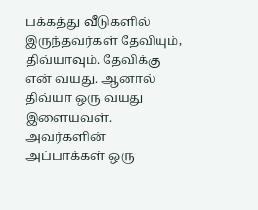பக்கத்து வீடுகளில் இருந்தவர்கள் தேவியும், திவ்யாவும். தேவிக்கு என் வயது. ஆனால் திவ்யா ஒரு வயது இளையவள். அவர்களின் அப்பாக்கள் ஒரு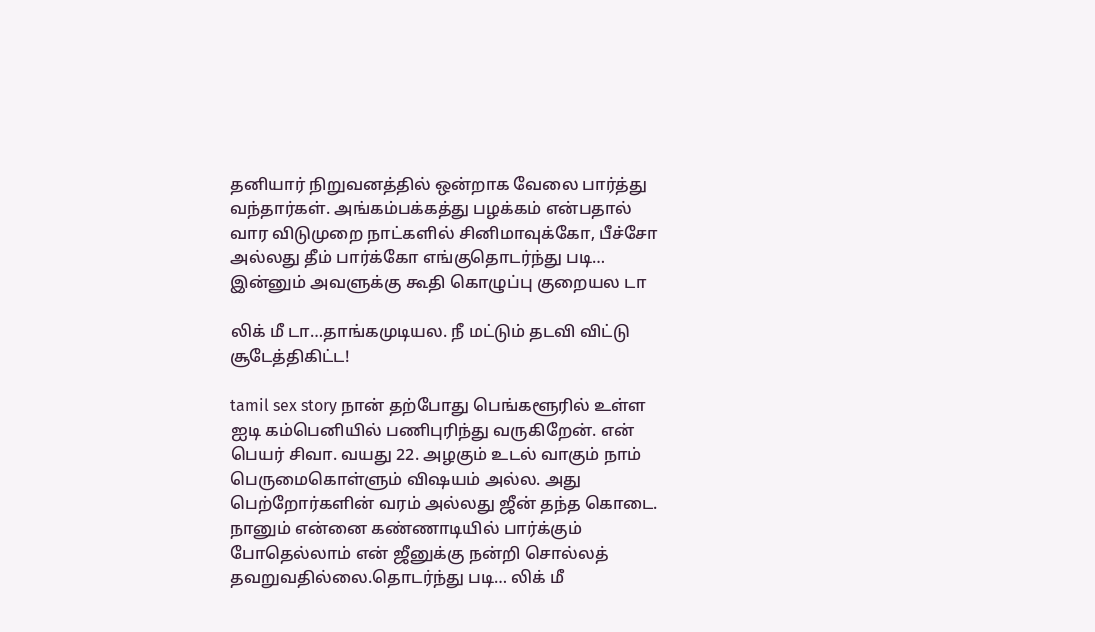தனியார் நிறுவனத்தில் ஒன்றாக வேலை பார்த்து வந்தார்கள். அங்கம்பக்கத்து பழக்கம் என்பதால் வார விடுமுறை நாட்களில் சினிமாவுக்கோ, பீச்சோ அல்லது தீம் பார்க்கோ எங்குதொடர்ந்து படி… இன்னும் அவளுக்கு கூதி கொழுப்பு குறையல டா

லிக் மீ டா…தாங்கமுடியல. நீ மட்டும் தடவி விட்டு சூடேத்திகிட்ட!

tamil sex story நான் தற்போது பெங்களூரில் உள்ள ஐடி கம்பெனியில் பணிபுரிந்து வருகிறேன். என் பெயர் சிவா. வயது 22. அழகும் உடல் வாகும் நாம் பெருமைகொள்ளும் விஷயம் அல்ல. அது பெற்றோர்களின் வரம் அல்லது ஜீன் தந்த கொடை. நானும் என்னை கண்ணாடியில் பார்க்கும் போதெல்லாம் என் ஜீனுக்கு நன்றி சொல்லத் தவறுவதில்லை.தொடர்ந்து படி… லிக் மீ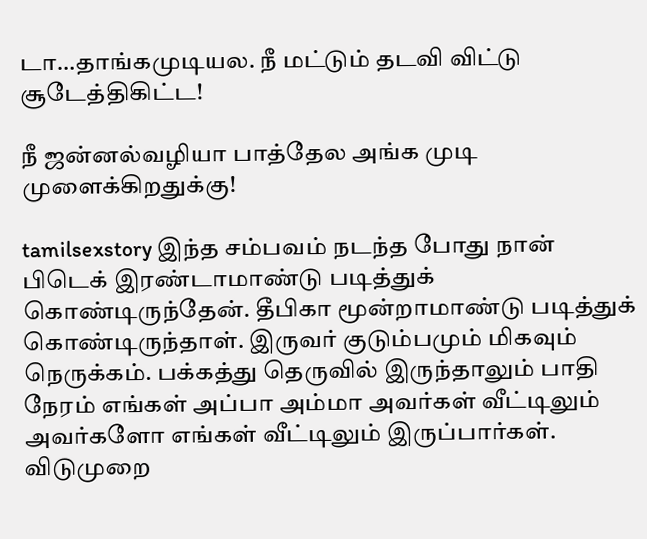டா…தாங்கமுடியல. நீ மட்டும் தடவி விட்டு சூடேத்திகிட்ட!

நீ ஜன்னல்வழியா பாத்தேல அங்க முடி முளைக்கிறதுக்கு!

tamilsexstory இந்த சம்பவம் நடந்த போது நான் பிடெக் இரண்டாமாண்டு படித்துக் கொண்டிருந்தேன். தீபிகா மூன்றாமாண்டு படித்துக் கொண்டிருந்தாள். இருவர் குடும்பமும் மிகவும் நெருக்கம். பக்கத்து தெருவில் இருந்தாலும் பாதி நேரம் எங்கள் அப்பா அம்மா அவர்கள் வீட்டிலும் அவர்களோ எங்கள் வீட்டிலும் இருப்பார்கள். விடுமுறை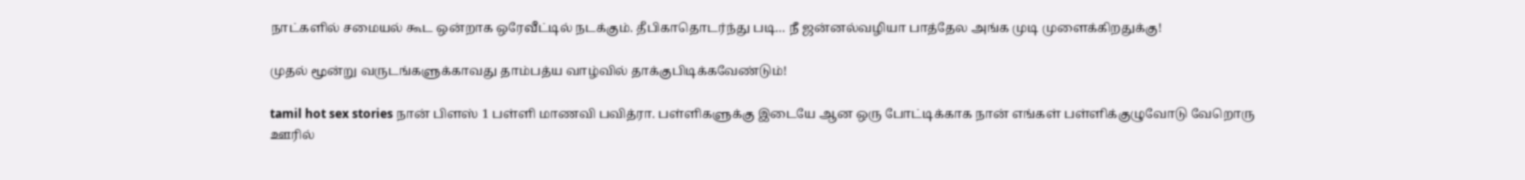நாட்களில் சமையல் கூட ஒன்றாக ஒரேவீட்டில் நடக்கும். தீபிகாதொடர்ந்து படி… நீ ஜன்னல்வழியா பாத்தேல அங்க முடி முளைக்கிறதுக்கு!

முதல் மூன்று வருடங்களுக்காவது தாம்பத்ய வாழ்வில் தாக்குபிடிக்கவேண்டும்!

tamil hot sex stories நான் பிளஸ் 1 பள்ளி மாணவி பவித்ரா. பள்ளிகளுக்கு இடையே ஆன ஒரு போட்டிக்காக நான் எங்கள் பள்ளிக்குழுவோடு வேறொரு ஊரில்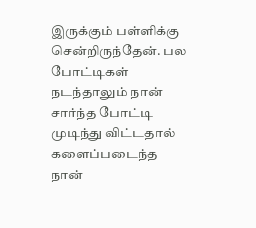இருக்கும் பள்ளிக்கு சென்றிருந்தேன். பல போட்டிகள் நடந்தாலும் நான் சார்ந்த போட்டி முடிந்து விட்டதால் களைப்படைந்த நான்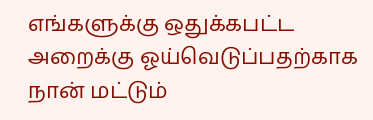எங்களுக்கு ஒதுக்கபட்ட அறைக்கு ஓய்வெடுப்பதற்காக நான் மட்டும்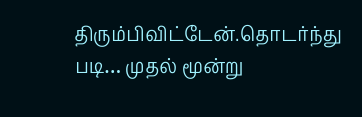திரும்பிவிட்டேன்.தொடர்ந்து படி… முதல் மூன்று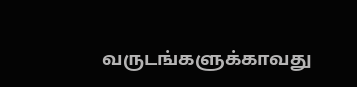வருடங்களுக்காவது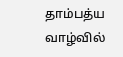தாம்பத்ய வாழ்வில்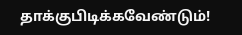தாக்குபிடிக்கவேண்டும்!